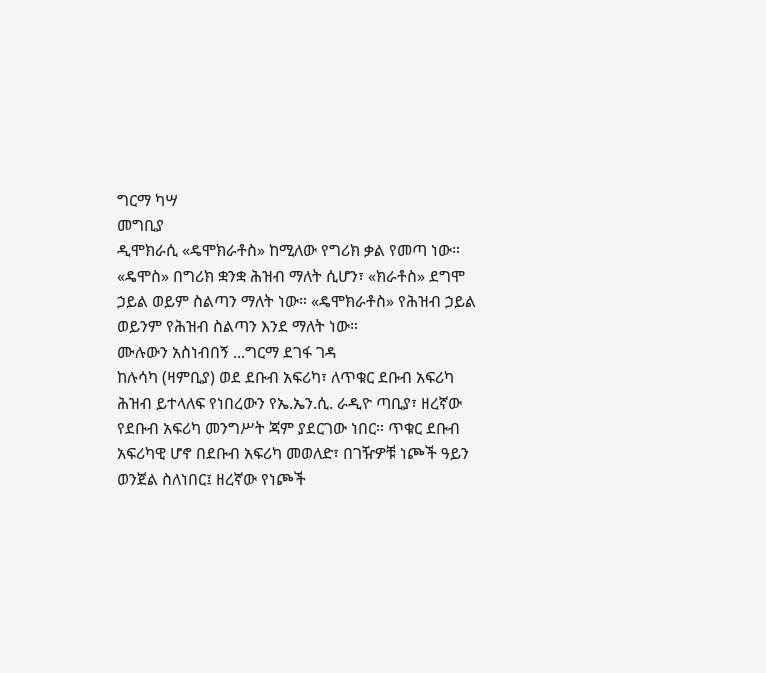ግርማ ካሣ
መግቢያ
ዲሞክራሲ «ዴሞክራቶስ» ከሚለው የግሪክ ቃል የመጣ ነው። «ዴሞስ» በግሪክ ቋንቋ ሕዝብ ማለት ሲሆን፣ «ክራቶስ» ደግሞ ኃይል ወይም ስልጣን ማለት ነው። «ዴሞክራቶስ» የሕዝብ ኃይል ወይንም የሕዝብ ስልጣን እንደ ማለት ነው።
ሙሉውን አስነብበኝ ...ግርማ ደገፋ ገዳ
ከሉሳካ (ዛምቢያ) ወደ ደቡብ አፍሪካ፣ ለጥቁር ደቡብ አፍሪካ ሕዝብ ይተላለፍ የነበረውን የኤ.ኤን.ሲ. ራዲዮ ጣቢያ፣ ዘረኛው የደቡብ አፍሪካ መንግሥት ጃም ያደርገው ነበር። ጥቁር ደቡብ አፍሪካዊ ሆኖ በደቡብ አፍሪካ መወለድ፣ በገዥዎቹ ነጮች ዓይን ወንጀል ስለነበር፤ ዘረኛው የነጮች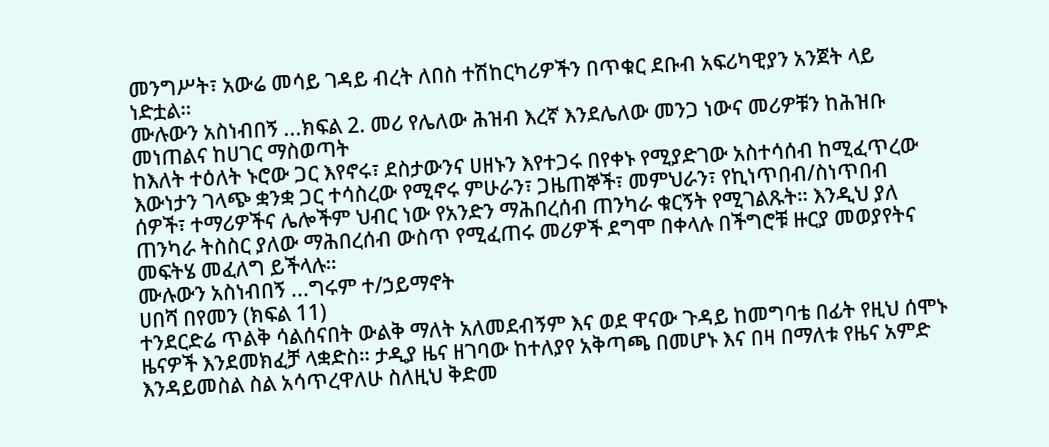መንግሥት፣ አውሬ መሳይ ገዳይ ብረት ለበስ ተሽከርካሪዎችን በጥቁር ደቡብ አፍሪካዊያን አንጀት ላይ ነድቷል።
ሙሉውን አስነብበኝ ...ክፍል 2. መሪ የሌለው ሕዝብ እረኛ እንደሌለው መንጋ ነውና መሪዎቹን ከሕዝቡ መነጠልና ከሀገር ማስወጣት
ከእለት ተዕለት ኑሮው ጋር እየኖሩ፣ ደስታውንና ሀዘኑን እየተጋሩ በየቀኑ የሚያድገው አስተሳሰብ ከሚፈጥረው እውነታን ገላጭ ቋንቋ ጋር ተሳስረው የሚኖሩ ምሁራን፣ ጋዜጠኞች፣ መምህራን፣ የኪነጥበብ/ስነጥበብ ሰዎች፣ ተማሪዎችና ሌሎችም ህብር ነው የአንድን ማሕበረሰብ ጠንካራ ቁርኝት የሚገልጹት። እንዲህ ያለ ጠንካራ ትስስር ያለው ማሕበረሰብ ውስጥ የሚፈጠሩ መሪዎች ደግሞ በቀላሉ በችግሮቹ ዙርያ መወያየትና መፍትሄ መፈለግ ይችላሉ።
ሙሉውን አስነብበኝ ...ግሩም ተ/ኃይማኖት
ሀበሻ በየመን (ክፍል 11)
ተንደርድሬ ጥልቅ ሳልሰናበት ውልቅ ማለት አለመደብኝም እና ወደ ዋናው ጉዳይ ከመግባቴ በፊት የዚህ ሰሞኑ ዜናዎች እንደመክፈቻ ላቋድስ። ታዲያ ዜና ዘገባው ከተለያየ አቅጣጫ በመሆኑ እና በዛ በማለቱ የዜና አምድ እንዳይመስል ስል አሳጥረዋለሁ ስለዚህ ቅድመ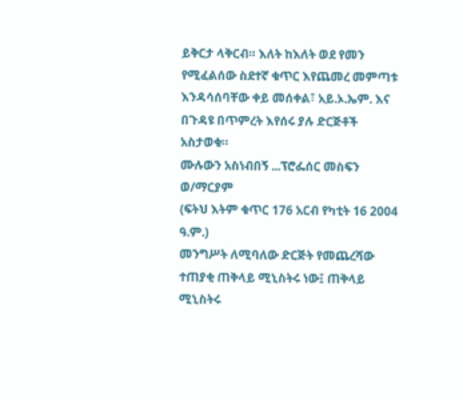ይቅርታ ላቅርብ። እለት ከእለት ወደ የመን የሚፈልሰው ስደተኛ ቁጥር እየጨመረ መምጣቱ እንዳሳሰባቸው ቀይ መሰቀል፣ አይ.ኦ.ኤም. እና በጉዳዩ በጥምረት እየሰሩ ያሉ ድርጅቶች አስታወቁ።
ሙሉውን አስነብበኝ ...ፕሮፌሰር መስፍን ወ/ማርያም
(ፍትህ እትም ቁጥር 176 አርብ የካቲት 16 2004 ዓ.ም.)
መንግሥት ለሚባለው ድርጅት የመጨረሻው ተጠያቂ ጠቅላይ ሚኒስትሩ ነው፤ ጠቅላይ ሚኒስትሩ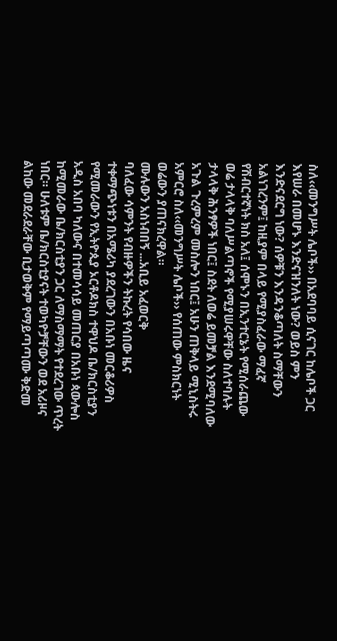ስለ‹‹መንግሥት ሌቦች›› በአደባባይ ሲናገር ከሌቦች ጋር እየሠራ በመሆኑ እንድናዝንለት ነው? ወይስ ምን እንድናደርግ ነው? ሰዎቹን እንዳንቆጣለት ስማቸውን አልነገረንም፤ ከዚያም በላይ የሚያስፈራው ማፈኛ የሽብርተኛነት ክስ አለ፤ ሰሞኑን በኢንተርኔት የሚሰራጨው ወሬ ታላላቅ ባለሥልጣኖች የሚያሠሩዋቸው ስለተባሉት ታላላቅ ሕንፃዎች ነበር፤ ስደት ለወሬ ይመቻል እንደሚባለው አጉል ጉረምረም መስሎን ነበር፤ አሁን ጠቅላይ ሚኒስትሩ አምርሮ ስለ‹‹መንግሥት ሌቦች›› የሰጠው ምስክርነት ወሬውን ያጠናክረዋል።
ሙሉውን አስነብበኝ ...አቢይ አፈወርቅ
ባለፈው ሳምንት የብዙዎችን ትኩረት የሳበው ዜና ተቀማጭነቱን በአሜሪካ ያደረገውን በአቡነ መርቆሪዎስ የሚመራውን የኢትዮጲያ ኦርቶዶክስ ተዋህዶ ቤ/ክርስቲያን አዲስ አበባ ካለውና በተመሳሳይ መጠርያ በአቡነ ጳውሎስ ከሚመራው ቤ/ክርስቲያን ጋር ለማስማማት የተደረገው ጥረት ነበር። ሁለቱም ቤ/ክርስቲያናት ተወካዮቻቸውን ወደ አሪዞና ልከው መደራደራቸው ቢታወቅም የማይጣጣሙ ቅድመ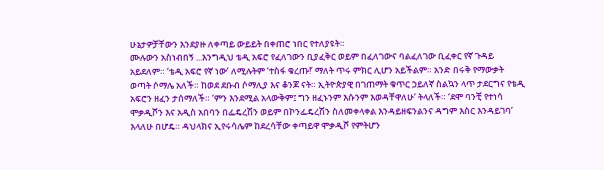ሁኔታዎቻቸውን እንደያዙ ለቀጣይ ውይይት በቀጠሮ ነበር የተለያዩት።
ሙሉውን አስነብበኝ ...እንግዲህ ቴዲ አፍሮ የፈለገውን ቢያፈቅር ወይም በፈለገውና ባልፈለገው ቢፈቀር የኛ ጉዳይ አይደለም። ‘ቴዲ አፍሮ የኛ ነው’ ለሚሉትም ‘ተስፋ ቁረጡ!’ ማለት ጥሩ ምክር ሊሆን አይችልም። አንድ በሩቅ የማውቃት ወጣት ሶማሌ አለች። ከወደ ደቡብ ሶማሊያ እና ቆንጆ ናት። ኢትዮጵያዊ በገጠማት ቁጥር ኃይለኛ ስልኳን ላጥ ታደርግና የቴዲ አፍሮን ዘፈን ታሰማለች። ‘ምን እንደሚል አላውቅም፤ ግን ዘፈኑንም እሱንም እወዳቸዋለሁ’ ትላለች። ‘ደሞ ባንቺ የተነሳ ሞቃዲሾን እና አዲስ አበባን በፌዴረሽን ወይም በኮንፌዴረሽን ስለመቀላቀል እንዳይዘፍንልንና ዳግም እስር እንዳይገባ’ እላለሁ በሆዴ። ዳህላክና ኢየሩሳሌም ከደረሳቸው ቀጣይዋ ሞቃዲሾ የምትሆን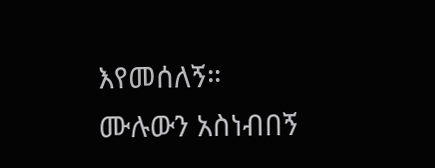እየመሰለኝ።
ሙሉውን አስነብበኝ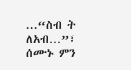...“ስብ ት ለአብ…”፣ ሰሙኑ ምን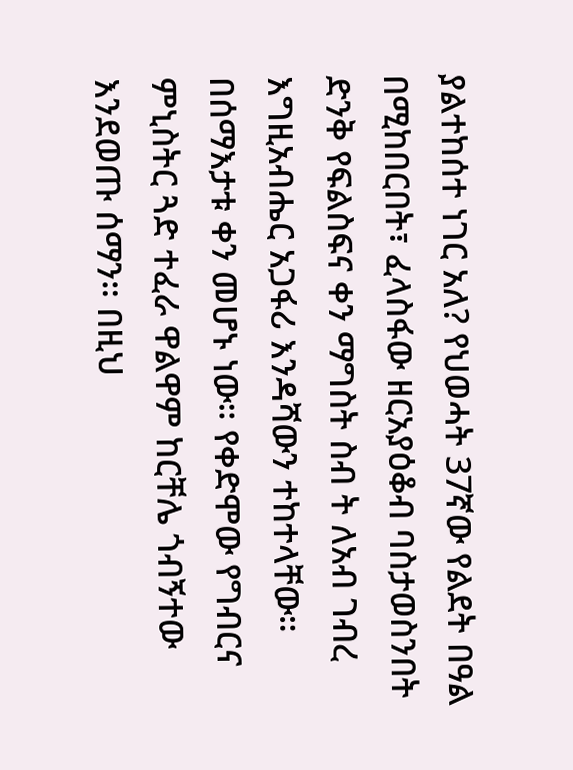ያልተከሰተ ነገር አለ? የህወሓት 37ኛው የልደት በዓል በሚከበርበት፣ ፈላስፋው ዘርአያዕቆብ ባስታወስንበት ድንቅ የፍልስፍና ቀን ማግስት ስብ ት ለአብ ገብረ እግዚአብሔር አጋፋሪ እንዳሻውን ተከተላቸው። በሰማእታቱ ቀን መሆኑ ነው። የቀድሞው የግብርና ምኒስትር ጓድ ተፈራ ዋልዋም ከርቸሌ ጎብኝተው እንደወጡ ሰማን። በዚህ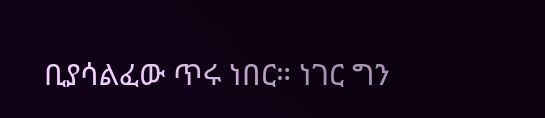ቢያሳልፈው ጥሩ ነበር። ነገር ግን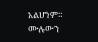አልሆነም።
ሙሉውን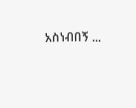አስነብበኝ ...